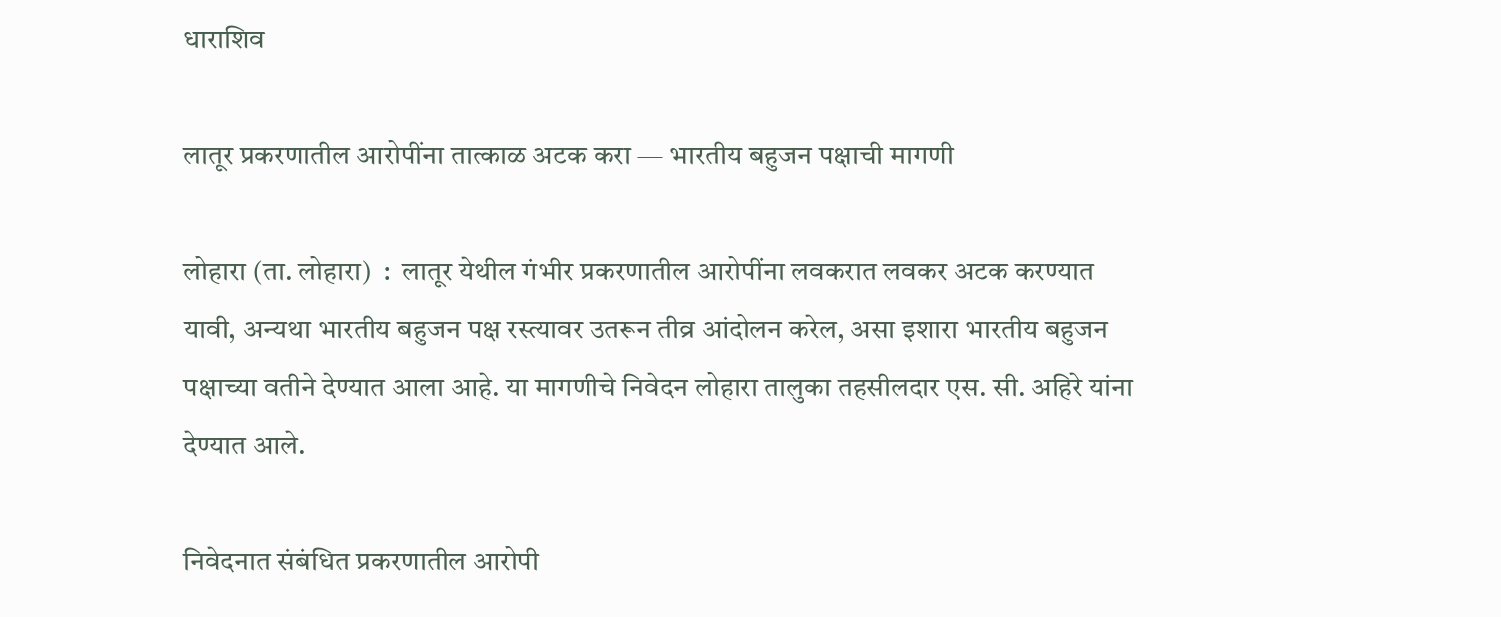धाराशिव

लातूर प्रकरणातील आरोपींना तात्काळ अटक करा — भारतीय बहुजन पक्षाची मागणी

लोहारा (ता. लोहारा)  :  लातूर येथील गंभीर प्रकरणातील आरोपींना लवकरात लवकर अटक करण्यात यावी, अन्यथा भारतीय बहुजन पक्ष रस्त्यावर उतरून तीव्र आंदोलन करेल, असा इशारा भारतीय बहुजन पक्षाच्या वतीने देण्यात आला आहे. या मागणीचे निवेदन लोहारा तालुका तहसीलदार एस. सी. अहिरे यांना देण्यात आले.

निवेदनात संबंधित प्रकरणातील आरोपी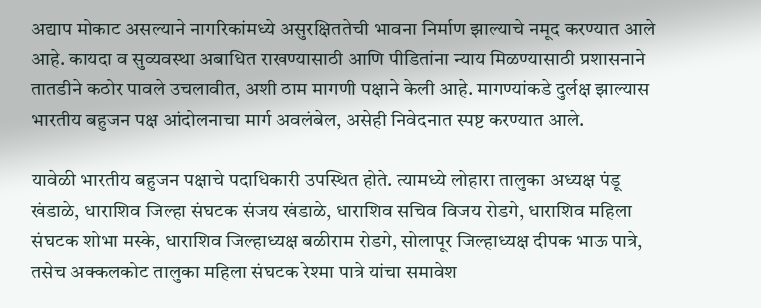अद्याप मोकाट असल्याने नागरिकांमध्ये असुरक्षिततेची भावना निर्माण झाल्याचे नमूद करण्यात आले आहे. कायदा व सुव्यवस्था अबाधित राखण्यासाठी आणि पीडितांना न्याय मिळण्यासाठी प्रशासनाने तातडीने कठोर पावले उचलावीत, अशी ठाम मागणी पक्षाने केली आहे. मागण्यांकडे दुर्लक्ष झाल्यास भारतीय बहुजन पक्ष आंदोलनाचा मार्ग अवलंबेल, असेही निवेदनात स्पष्ट करण्यात आले.

यावेळी भारतीय बहुजन पक्षाचे पदाधिकारी उपस्थित होते. त्यामध्ये लोहारा तालुका अध्यक्ष पंडू खंडाळे, धाराशिव जिल्हा संघटक संजय खंडाळे, धाराशिव सचिव विजय रोडगे, धाराशिव महिला संघटक शोभा मस्के, धाराशिव जिल्हाध्यक्ष बळीराम रोडगे, सोलापूर जिल्हाध्यक्ष दीपक भाऊ पात्रे, तसेच अक्कलकोट तालुका महिला संघटक रेश्मा पात्रे यांचा समावेश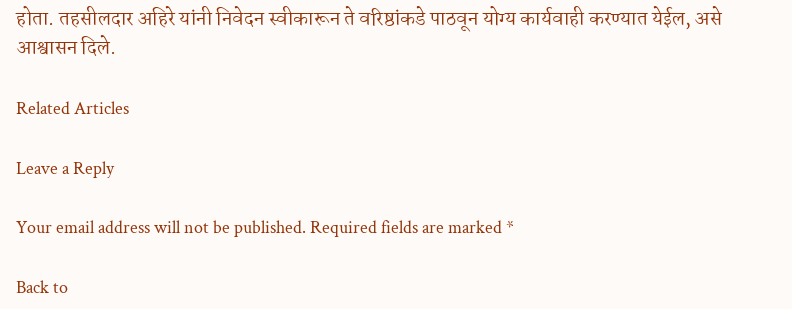होता. तहसीलदार अहिरे यांनी निवेदन स्वीकारून ते वरिष्ठांकडे पाठवून योग्य कार्यवाही करण्यात येईल, असे आश्वासन दिले.

Related Articles

Leave a Reply

Your email address will not be published. Required fields are marked *

Back to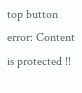top button
error: Content is protected !!